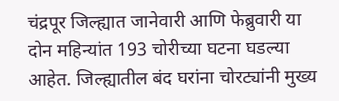चंद्रपूर जिल्ह्यात जानेवारी आणि फेब्रुवारी या दोन महिन्यांत 193 चोरीच्या घटना घडल्या आहेत. जिल्ह्यातील बंद घरांना चोरट्यांनी मुख्य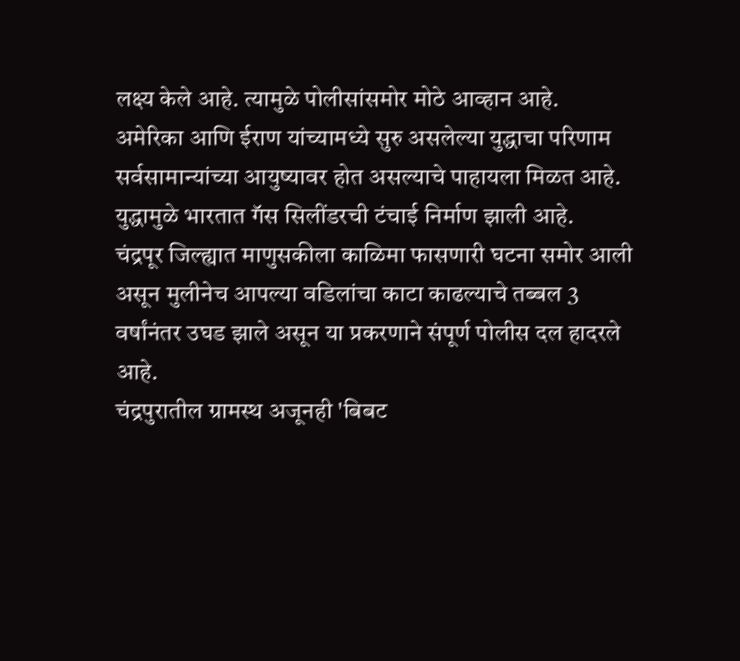लक्ष्य केले आहे. त्यामुळे पोलीसांसमोर मोठे आव्हान आहे.
अमेरिका आणि ईराण यांच्यामध्ये सुरु असलेल्या युद्धाचा परिणाम सर्वसामान्यांच्या आयुष्यावर होत असल्याचे पाहायला मिळत आहे. युद्धामुळे भारतात गॅस सिलींडरची टंचाई निर्माण झाली आहे.
चंद्रपूर जिल्ह्यात माणुसकीला काळिमा फासणारी घटना समोर आली असून मुलीनेच आपल्या वडिलांचा काटा काढल्याचे तब्बल 3 वर्षांनंतर उघड झाले असून या प्रकरणाने संपूर्ण पोलीस दल हादरले आहे.
चंद्रपुरातील ग्रामस्थ अजूनही 'बिबट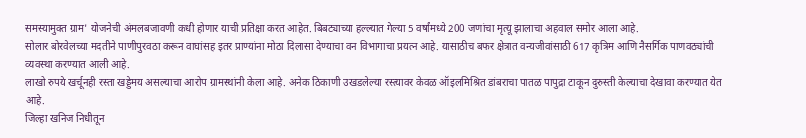समस्यामुक्त ग्राम' योजनेची अंमलबजावणी कधी होणार याची प्रतिक्षा करत आहेत. बिबट्याच्या हल्ल्यात गेल्या 5 वर्षांमध्ये 200 जणांचा मृत्यू झालाचा अहवाल समोर आला आहे.
सोलार बोरवेलच्या मदतीने पाणीपुरवठा करून वाघांसह इतर प्राण्यांना मोठा दिलासा देण्याचा वन विभागाचा प्रयत्न आहे. यासाठीच बफर क्षेत्रात वन्यजीवांसाठी 617 कृत्रिम आणि नैसर्गिक पाणवठ्यांची व्यवस्था करण्यात आली आहे.
लाखो रुपये खर्चूनही रस्ता खड्डेमय असल्याचा आरोप ग्रामस्थांनी केला आहे. अनेक ठिकाणी उखडलेल्या रस्त्यावर केवळ ऑइलमिश्रित डांबराचा पातळ पापुद्रा टाकून दुरुस्ती केल्याचा देखावा करण्यात येत आहे.
जिल्हा खनिज निधीतून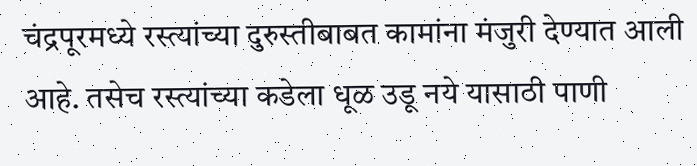चंद्रपूरमध्ये रस्त्यांच्या दुरुस्तीबाबत कामांना मंजुरी देण्यात आली आहे. तसेच रस्त्यांच्या कडेला धूळ उडू नये यासाठी पाणी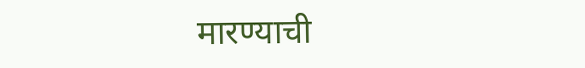मारण्याची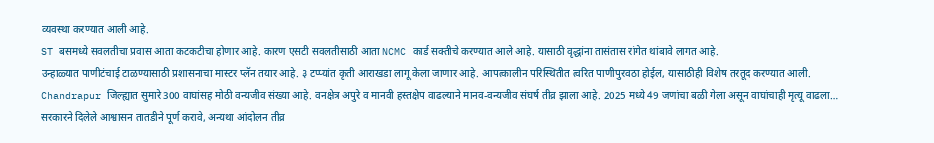व्यवस्था करण्यात आली आहे.
ST बसमध्ये सवलतीचा प्रवास आता कटकटीचा होणार आहे. कारण एसटी सवलतीसाठी आता NCMC कार्ड सक्तीचे करण्यात आले आहे. यासाठी वृद्धांना तासंतास रांगेत थांबावे लागत आहे.
उन्हाळ्यात पाणीटंचाई टाळण्यासाठी प्रशासनाचा मास्टर प्लॅन तयार आहे. ३ टप्प्यांत कृती आराखडा लागू केला जाणार आहे. आपत्कालीन परिस्थितीत त्वरित पाणीपुरवठा होईल, यासाठीही विशेष तरतूद करण्यात आली.
Chandrapur जिल्ह्यात सुमारे 300 वाघांसह मोठी वन्यजीव संख्या आहे. वनक्षेत्र अपुरे व मानवी हस्तक्षेप वाढल्याने मानव-वन्यजीव संघर्ष तीव्र झाला आहे. 2025 मध्ये 49 जणांचा बळी गेला असून वाघांचाही मृत्यू वाढला…
सरकारने दिलेले आश्वासन तातडीने पूर्ण करावे, अन्यथा आंदोलन तीव्र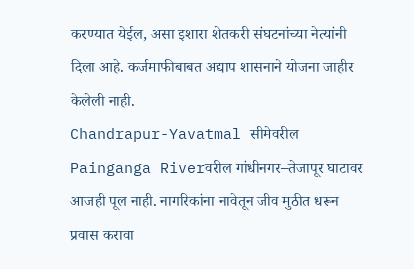करण्यात येईल, असा इशारा शेतकरी संघटनांच्या नेत्यांनी दिला आहे. कर्जमाफीबाबत अद्याप शासनाने योजना जाहीर केलेली नाही.
Chandrapur-Yavatmal सीमेवरील Painganga Riverवरील गांधीनगर–तेजापूर घाटावर आजही पूल नाही. नागरिकांना नावेतून जीव मुठीत धरून प्रवास करावा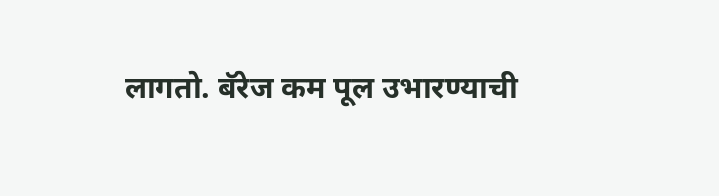लागतो. बॅरेज कम पूल उभारण्याची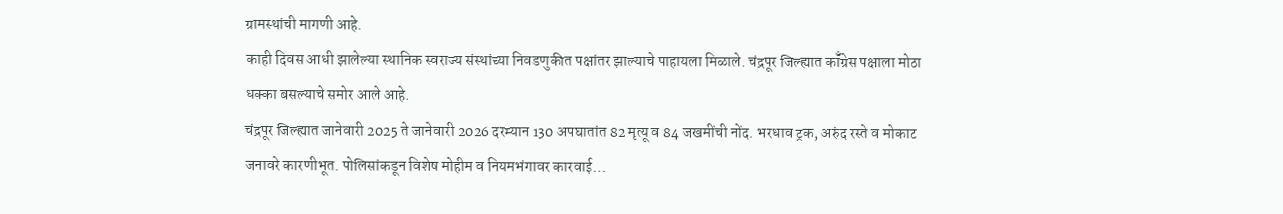ग्रामस्थांची मागणी आहे.
काही दिवस आधी झालेल्या स्थानिक स्वराज्य संस्थांच्या निवडणुकीत पक्षांतर झाल्याचे पाहायला मिळाले. चंद्रपूर जिल्ह्यात कॉँग्रेस पक्षाला मोठा धक्का बसल्याचे समोर आले आहे.
चंद्रपूर जिल्ह्यात जानेवारी 2025 ते जानेवारी 2026 दरम्यान 130 अपघातांत 82 मृत्यू व 84 जखमींची नोंद. भरधाव ट्रक, अरुंद रस्ते व मोकाट जनावरे कारणीभूत. पोलिसांकडून विशेष मोहीम व नियमभंगावर कारवाई…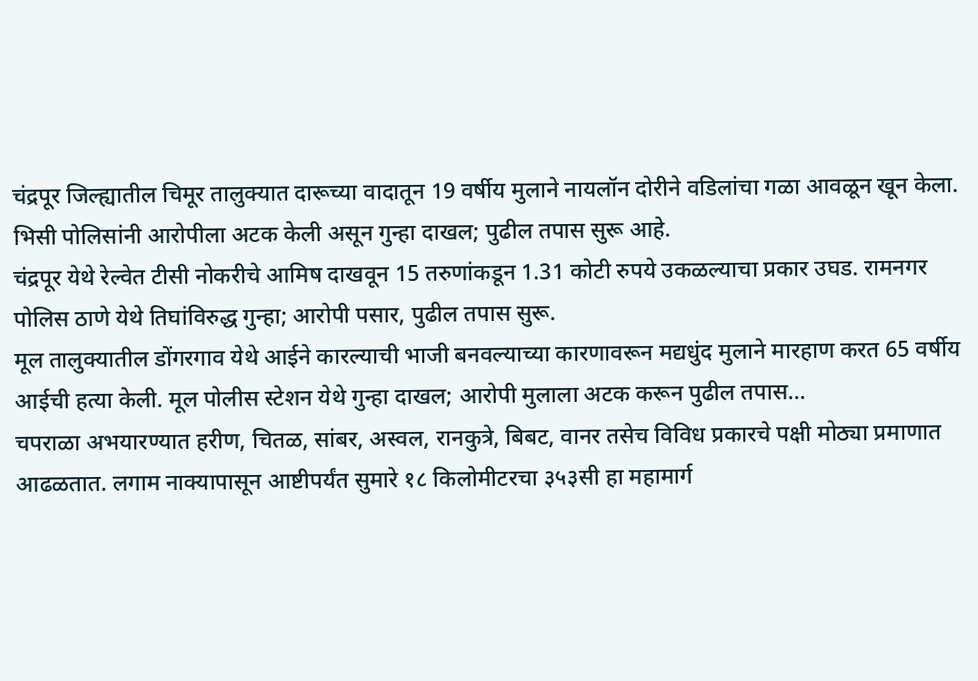चंद्रपूर जिल्ह्यातील चिमूर तालुक्यात दारूच्या वादातून 19 वर्षीय मुलाने नायलॉन दोरीने वडिलांचा गळा आवळून खून केला. भिसी पोलिसांनी आरोपीला अटक केली असून गुन्हा दाखल; पुढील तपास सुरू आहे.
चंद्रपूर येथे रेल्वेत टीसी नोकरीचे आमिष दाखवून 15 तरुणांकडून 1.31 कोटी रुपये उकळल्याचा प्रकार उघड. रामनगर पोलिस ठाणे येथे तिघांविरुद्ध गुन्हा; आरोपी पसार, पुढील तपास सुरू.
मूल तालुक्यातील डोंगरगाव येथे आईने कारल्याची भाजी बनवल्याच्या कारणावरून मद्यधुंद मुलाने मारहाण करत 65 वर्षीय आईची हत्या केली. मूल पोलीस स्टेशन येथे गुन्हा दाखल; आरोपी मुलाला अटक करून पुढील तपास…
चपराळा अभयारण्यात हरीण, चितळ, सांबर, अस्वल, रानकुत्रे, बिबट, वानर तसेच विविध प्रकारचे पक्षी मोठ्या प्रमाणात आढळतात. लगाम नाक्यापासून आष्टीपर्यंत सुमारे १८ किलोमीटरचा ३५३सी हा महामार्ग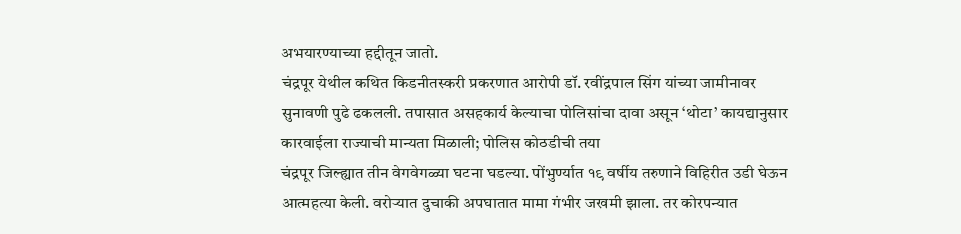अभयारण्याच्या हद्दीतून जातो.
चंद्रपूर येथील कथित किडनीतस्करी प्रकरणात आरोपी डॉ. रवींद्रपाल सिंग यांच्या जामीनावर सुनावणी पुढे ढकलली. तपासात असहकार्य केल्याचा पोलिसांचा दावा असून ‘थोटा’ कायद्यानुसार कारवाईला राज्याची मान्यता मिळाली; पोलिस कोठडीची तया
चंद्रपूर जिल्ह्यात तीन वेगवेगळ्या घटना घडल्या. पोंभुर्ण्यात १९ वर्षीय तरुणाने विहिरीत उडी घेऊन आत्महत्या केली. वरोऱ्यात दुचाकी अपघातात मामा गंभीर जखमी झाला. तर कोरपन्यात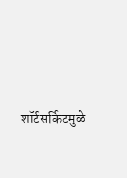शॉर्टसर्किटमुळे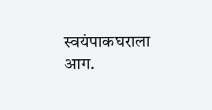स्वयंपाकघराला आग.